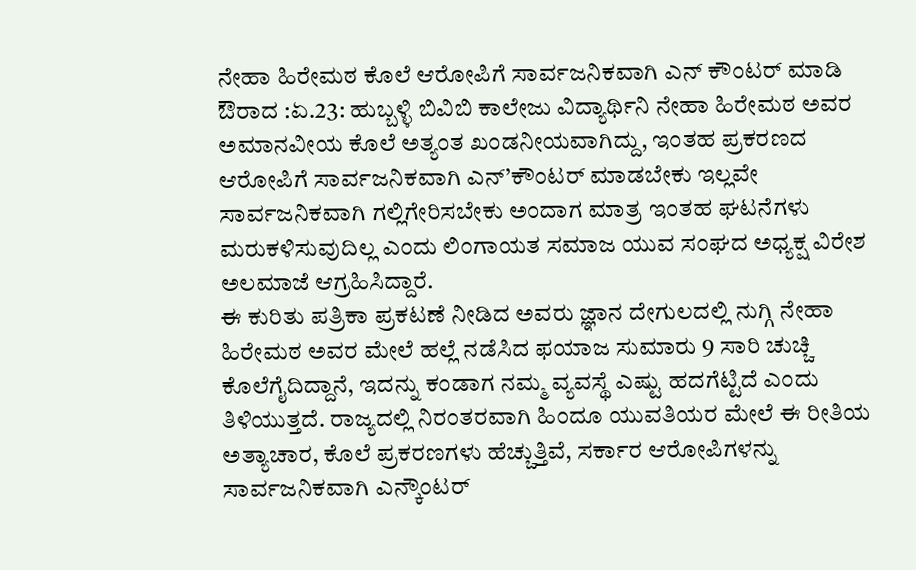ನೇಹಾ ಹಿರೇಮಠ ಕೊಲೆ ಆರೋಪಿಗೆ ಸಾರ್ವಜನಿಕವಾಗಿ ಎನ್ ಕೌಂಟರ್ ಮಾಡಿ
ಔರಾದ :ಏ.23: ಹುಬ್ಬಳ್ಳಿ ಬಿವಿಬಿ ಕಾಲೇಜು ವಿದ್ಯಾರ್ಥಿನಿ ನೇಹಾ ಹಿರೇಮಠ ಅವರ ಅಮಾನವೀಯ ಕೊಲೆ ಅತ್ಯಂತ ಖಂಡನೀಯವಾಗಿದ್ದು, ಇಂತಹ ಪ್ರಕರಣದ ಆರೋಪಿಗೆ ಸಾರ್ವಜನಿಕವಾಗಿ ಎನ್’ಕೌಂಟರ್ ಮಾಡಬೇಕು ಇಲ್ಲವೇ ಸಾರ್ವಜನಿಕವಾಗಿ ಗಲ್ಲಿಗೇರಿಸಬೇಕು ಅಂದಾಗ ಮಾತ್ರ ಇಂತಹ ಘಟನೆಗಳು ಮರುಕಳಿಸುವುದಿಲ್ಲ ಎಂದು ಲಿಂಗಾಯತ ಸಮಾಜ ಯುವ ಸಂಘದ ಅಧ್ಯಕ್ಷ ವಿರೇಶ ಅಲಮಾಜೆ ಆಗ್ರಹಿಸಿದ್ದಾರೆ.
ಈ ಕುರಿತು ಪತ್ರಿಕಾ ಪ್ರಕಟಣೆ ನೀಡಿದ ಅವರು ಜ್ಞಾನ ದೇಗುಲದಲ್ಲಿ ನುಗ್ಗಿ ನೇಹಾ ಹಿರೇಮಠ ಅವರ ಮೇಲೆ ಹಲ್ಲೆ ನಡೆಸಿದ ಫಯಾಜ ಸುಮಾರು 9 ಸಾರಿ ಚುಚ್ಚಿ ಕೊಲೆಗೈದಿದ್ದಾನೆ, ಇದನ್ನು ಕಂಡಾಗ ನಮ್ಮ ವ್ಯವಸ್ಥೆ ಎಷ್ಟು ಹದಗೆಟ್ಟಿದೆ ಎಂದು ತಿಳಿಯುತ್ತದೆ. ರಾಜ್ಯದಲ್ಲಿ ನಿರಂತರವಾಗಿ ಹಿಂದೂ ಯುವತಿಯರ ಮೇಲೆ ಈ ರೀತಿಯ ಅತ್ಯಾಚಾರ, ಕೊಲೆ ಪ್ರಕರಣಗಳು ಹೆಚ್ಚುತ್ತಿವೆ, ಸರ್ಕಾರ ಆರೋಪಿಗಳನ್ನು ಸಾರ್ವಜನಿಕವಾಗಿ ಎನ್ಕೌಂಟರ್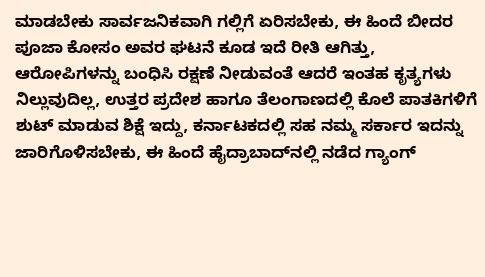ಮಾಡಬೇಕು ಸಾರ್ವಜನಿಕವಾಗಿ ಗಲ್ಲಿಗೆ ಏರಿಸಬೇಕು, ಈ ಹಿಂದೆ ಬೀದರ ಪೂಜಾ ಕೋಸಂ ಅವರ ಘಟನೆ ಕೂಡ ಇದೆ ರೀತಿ ಆಗಿತ್ತು, ಆರೋಪಿಗಳನ್ನು ಬಂಧಿಸಿ ರಕ್ಷಣೆ ನೀಡುವಂತೆ ಆದರೆ ಇಂತಹ ಕೃತ್ಯಗಳು ನಿಲ್ಲುವುದಿಲ್ಲ, ಉತ್ತರ ಪ್ರದೇಶ ಹಾಗೂ ತೆಲಂಗಾಣದಲ್ಲಿ ಕೊಲೆ ಪಾತಕಿಗಳಿಗೆ ಶುಟ್ ಮಾಡುವ ಶಿಕ್ಷೆ ಇದ್ದು, ಕರ್ನಾಟಕದಲ್ಲಿ ಸಹ ನಮ್ಮ ಸರ್ಕಾರ ಇದನ್ನು ಜಾರಿಗೊಳಿಸಬೇಕು, ಈ ಹಿಂದೆ ಹೈದ್ರಾಬಾದ್‍ನಲ್ಲಿ ನಡೆದ ಗ್ಯಾಂಗ್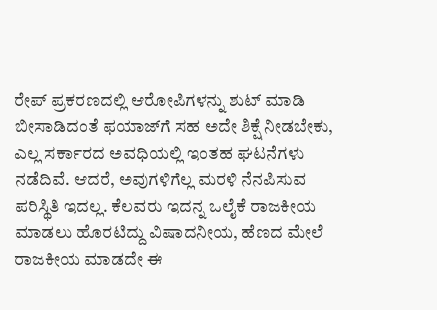ರೇಪ್ ಪ್ರಕರಣದಲ್ಲಿ ಆರೋಪಿಗಳನ್ನು ಶುಟ್ ಮಾಡಿ ಬೀಸಾಡಿದಂತೆ ಫಯಾಜ್‍ಗೆ ಸಹ ಅದೇ ಶಿಕ್ಷೆ ನೀಡಬೇಕು, ಎಲ್ಲ ಸರ್ಕಾರದ ಅವಧಿಯಲ್ಲಿ ಇಂತಹ ಘಟನೆಗಳು ನಡೆದಿವೆ. ಆದರೆ, ಅವುಗಳಿಗೆಲ್ಲ ಮರಳಿ ನೆನಪಿಸುವ ಪರಿಸ್ಥಿತಿ ಇದಲ್ಲ. ಕೆಲವರು ಇದನ್ನ ಒಲೈಕೆ ರಾಜಕೀಯ ಮಾಡಲು ಹೊರಟಿದ್ದು ವಿಷಾದನೀಯ, ಹೆಣದ ಮೇಲೆ ರಾಜಕೀಯ ಮಾಡದೇ ಈ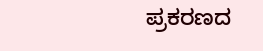ಪ್ರಕರಣದ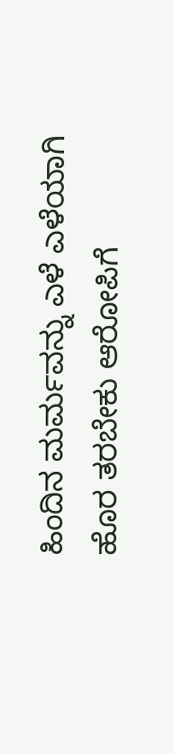ಹಿಂದಿನ ಮರ್ಮವನ್ನು ಎಳೆ ಎಳೆಯಾಗಿ ಹೊರ ತರಬೇಕು ಆರೋಪಿಗೆ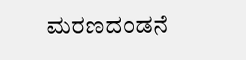ಮರಣದಂಡನೆ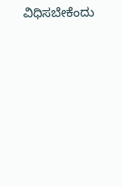ವಿಧಿಸಬೇಕೆಂದು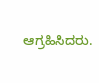ಆಗ್ರಹಿಸಿದರು.